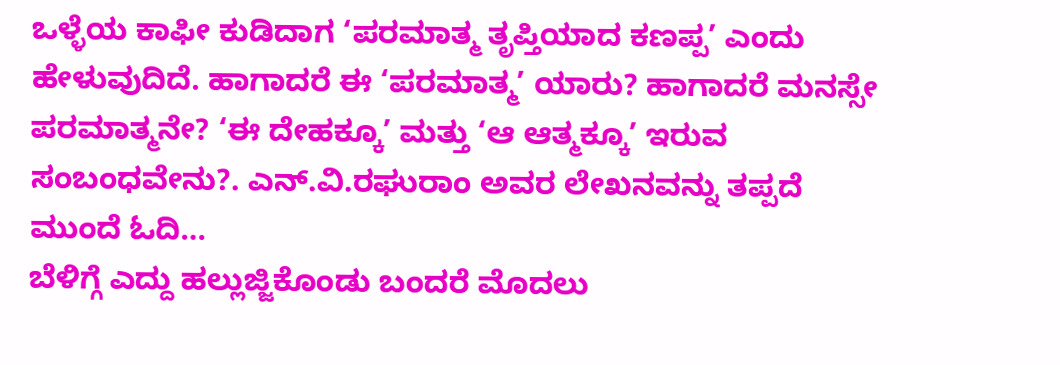ಒಳ್ಳೆಯ ಕಾಫೀ ಕುಡಿದಾಗ ‘ಪರಮಾತ್ಮ ತೃಪ್ತಿಯಾದ ಕಣಪ್ಪ’ ಎಂದು ಹೇಳುವುದಿದೆ. ಹಾಗಾದರೆ ಈ ‘ಪರಮಾತ್ಮ’ ಯಾರು? ಹಾಗಾದರೆ ಮನಸ್ಸೇ ಪರಮಾತ್ಮನೇ? ‘ಈ ದೇಹಕ್ಕೂ’ ಮತ್ತು ‘ಆ ಆತ್ಮಕ್ಕೂ’ ಇರುವ ಸಂಬಂಧವೇನು?. ಎನ್.ವಿ.ರಘುರಾಂ ಅವರ ಲೇಖನವನ್ನು ತಪ್ಪದೆ ಮುಂದೆ ಓದಿ…
ಬೆಳಿಗ್ಗೆ ಎದ್ದು ಹಲ್ಲುಜ್ಜಿಕೊಂಡು ಬಂದರೆ ಮೊದಲು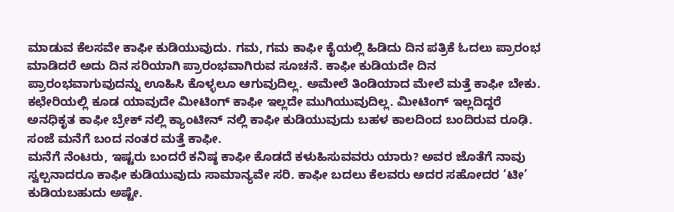ಮಾಡುವ ಕೆಲಸವೇ ಕಾಫೀ ಕುಡಿಯುವುದು. ಗಮ, ಗಮ ಕಾಫೀ ಕೈಯಲ್ಲಿ ಹಿಡಿದು ದಿನ ಪತ್ರಿಕೆ ಓದಲು ಪ್ರಾರಂಭ ಮಾಡಿದರೆ ಅದು ದಿನ ಸರಿಯಾಗಿ ಪ್ರಾರಂಭವಾಗಿರುವ ಸೂಚನೆ. ಕಾಫೀ ಕುಡಿಯದೇ ದಿನ ಪ್ರಾರಂಭವಾಗುವುದನ್ನು ಊಹಿಸಿ ಕೊಳ್ಳಲೂ ಆಗುವುದಿಲ್ಲ. ಅಮೇಲೆ ತಿಂಡಿಯಾದ ಮೇಲೆ ಮತ್ತೆ ಕಾಫೀ ಬೇಕು. ಕಛೇರಿಯಲ್ಲಿ ಕೂಡ ಯಾವುದೇ ಮೀಟಿಂಗ್ ಕಾಫೀ ಇಲ್ಲದೇ ಮುಗಿಯುವುದಿಲ್ಲ. ಮೀಟಿಂಗ್ ಇಲ್ಲದಿದ್ದರೆ ಅನಧಿಕೃತ ಕಾಫೀ ಬ್ರೇಕ್ ನಲ್ಲಿ ಕ್ಯಾಂಟೀನ್ ನಲ್ಲಿ ಕಾಫೀ ಕುಡಿಯುವುದು ಬಹಳ ಕಾಲದಿಂದ ಬಂದಿರುವ ರೂಢಿ. ಸಂಜೆ ಮನೆಗೆ ಬಂದ ನಂತರ ಮತ್ತೆ ಕಾಫೀ.
ಮನೆಗೆ ನೆಂಟರು, ಇಷ್ಟರು ಬಂದರೆ ಕನಿಷ್ಠ ಕಾಫೀ ಕೊಡದೆ ಕಳುಹಿಸುವವರು ಯಾರು? ಅವರ ಜೊತೆಗೆ ನಾವು ಸ್ವಲ್ಪನಾದರೂ ಕಾಫೀ ಕುಡಿಯುವುದು ಸಾಮಾನ್ಯವೇ ಸರಿ. ಕಾಫೀ ಬದಲು ಕೆಲವರು ಅದರ ಸಹೋದರ ‘ಟೀ’ ಕುಡಿಯಬಹುದು ಅಷ್ಟೇ.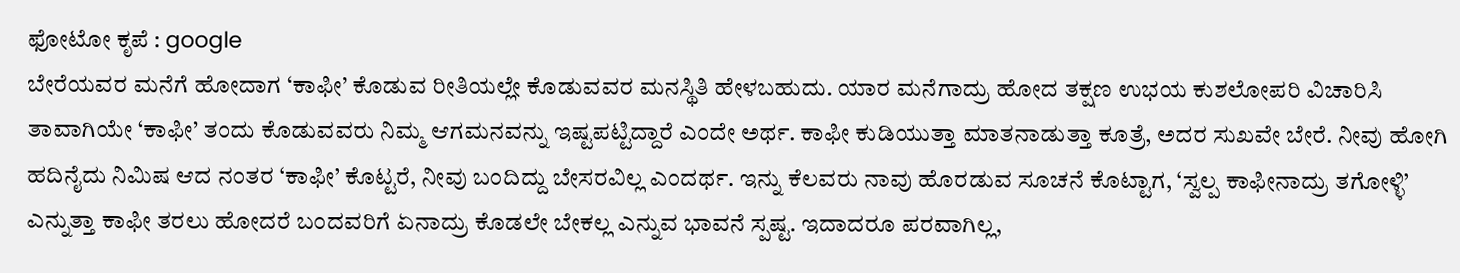ಫೋಟೋ ಕೃಪೆ : google
ಬೇರೆಯವರ ಮನೆಗೆ ಹೋದಾಗ ‘ಕಾಫೀ’ ಕೊಡುವ ರೀತಿಯಲ್ಲೇ ಕೊಡುವವರ ಮನಸ್ಥಿತಿ ಹೇಳಬಹುದು. ಯಾರ ಮನೆಗಾದ್ರು ಹೋದ ತಕ್ಷಣ ಉಭಯ ಕುಶಲೋಪರಿ ವಿಚಾರಿಸಿ ತಾವಾಗಿಯೇ ‘ಕಾಫೀ’ ತಂದು ಕೊಡುವವರು ನಿಮ್ಮ ಆಗಮನವನ್ನು ಇಷ್ಟಪಟ್ಟಿದ್ದಾರೆ ಎಂದೇ ಅರ್ಥ. ಕಾಫೀ ಕುಡಿಯುತ್ತಾ ಮಾತನಾಡುತ್ತಾ ಕೂತ್ರೆ, ಅದರ ಸುಖವೇ ಬೇರೆ. ನೀವು ಹೋಗಿ ಹದಿನೈದು ನಿಮಿಷ ಆದ ನಂತರ ‘ಕಾಫೀ’ ಕೊಟ್ಟರೆ, ನೀವು ಬಂದಿದ್ದು ಬೇಸರವಿಲ್ಲ ಎಂದರ್ಥ. ಇನ್ನು ಕೆಲವರು ನಾವು ಹೊರಡುವ ಸೂಚನೆ ಕೊಟ್ಟಾಗ, ‘ಸ್ವಲ್ಪ ಕಾಫೀನಾದ್ರು ತಗೋಳ್ಳಿ’ ಎನ್ನುತ್ತಾ ಕಾಫೀ ತರಲು ಹೋದರೆ ಬಂದವರಿಗೆ ಏನಾದ್ರು ಕೊಡಲೇ ಬೇಕಲ್ಲ ಎನ್ನುವ ಭಾವನೆ ಸ್ಪಷ್ಟ. ಇದಾದರೂ ಪರವಾಗಿಲ್ಲ,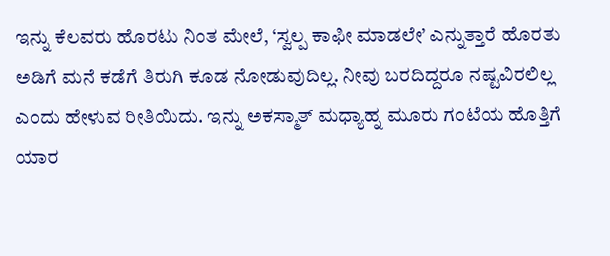ಇನ್ನು ಕೆಲವರು ಹೊರಟು ನಿಂತ ಮೇಲೆ, ‘ಸ್ವಲ್ಪ ಕಾಫೀ ಮಾಡಲೇ’ ಎನ್ನುತ್ತಾರೆ ಹೊರತು ಅಡಿಗೆ ಮನೆ ಕಡೆಗೆ ತಿರುಗಿ ಕೂಡ ನೋಡುವುದಿಲ್ಲ. ನೀವು ಬರದಿದ್ದರೂ ನಷ್ಟವಿರಲಿಲ್ಲ ಎಂದು ಹೇಳುವ ರೀತಿಯಿದು. ಇನ್ನು ಅಕಸ್ಮಾತ್ ಮಧ್ಯಾಹ್ನ ಮೂರು ಗಂಟೆಯ ಹೊತ್ತಿಗೆ ಯಾರ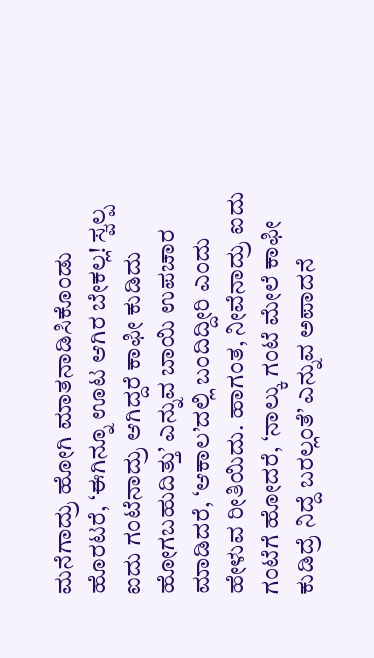ಮನೆಗಾದ್ರು ಹೋಗಿ ಮಾತನಾಡಿಸಿಕೊಂಡು ಹೊರಟರೆ, ‘ಈಗಿನ್ನೂ ಊಟ ಆಗಿರ ಬೇಕಲ್ಲ! ಸ್ವಲ್ಪ ಐದು ಗಂಟೆನಾದ್ರು ಆಗಿದ್ದರೆ ಕಾಫೀ ಕುಡಿದು ಹೋಗಬಹುದಿತ್ತು’ ಎನ್ನುವ ಬಾಯಿ ಉಪಚಾರ ಮಾಡಿದರೆ, ‘ಆಕಾಲ’ದಲ್ಲಿ ಬಂದಿದ್ದೀರಿ ಎಂದು ಹೇಳುವ ರೀತಿಯಿದು. ಹಾಗಂತ, ನೀವೆನಾದ್ರು ಐದು ಗಂಟೆಗೆ ಹೋದರೆ, ‘ನಾಲ್ಕು ಗಂಟೆ ಮೇಲೆ ಕಾಫೀ ಕುಡಿದ್ರೆ ನಿದ್ದೆ ಬರಲ್ಲಂತೆ’ ಎನ್ನುವ ಅಪಾದನೆ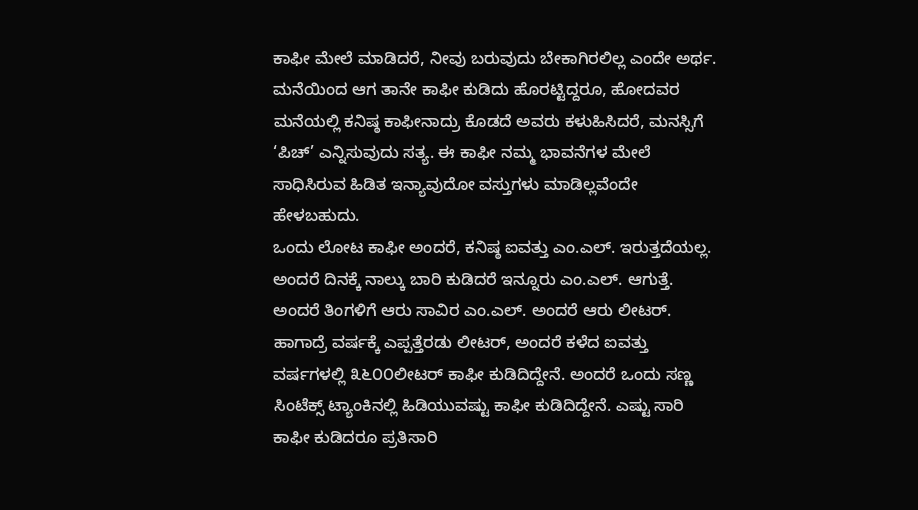ಕಾಫೀ ಮೇಲೆ ಮಾಡಿದರೆ, ನೀವು ಬರುವುದು ಬೇಕಾಗಿರಲಿಲ್ಲ ಎಂದೇ ಅರ್ಥ. ಮನೆಯಿಂದ ಆಗ ತಾನೇ ಕಾಫೀ ಕುಡಿದು ಹೊರಟ್ಟಿದ್ದರೂ, ಹೋದವರ ಮನೆಯಲ್ಲಿ ಕನಿಷ್ಠ ಕಾಫೀನಾದ್ರು ಕೊಡದೆ ಅವರು ಕಳುಹಿಸಿದರೆ, ಮನಸ್ಸಿಗೆ ‘ಪಿಚ್’ ಎನ್ನಿಸುವುದು ಸತ್ಯ. ಈ ಕಾಫೀ ನಮ್ಮ ಭಾವನೆಗಳ ಮೇಲೆ ಸಾಧಿಸಿರುವ ಹಿಡಿತ ಇನ್ಯಾವುದೋ ವಸ್ತುಗಳು ಮಾಡಿಲ್ಲವೆಂದೇ ಹೇಳಬಹುದು.
ಒಂದು ಲೋಟ ಕಾಫೀ ಅಂದರೆ, ಕನಿಷ್ಠ ಐವತ್ತು ಎಂ.ಎಲ್. ಇರುತ್ತದೆಯಲ್ಲ. ಅಂದರೆ ದಿನಕ್ಕೆ ನಾಲ್ಕು ಬಾರಿ ಕುಡಿದರೆ ಇನ್ನೂರು ಎಂ.ಎಲ್. ಆಗುತ್ತೆ. ಅಂದರೆ ತಿಂಗಳಿಗೆ ಆರು ಸಾವಿರ ಎಂ.ಎಲ್. ಅಂದರೆ ಆರು ಲೀಟರ್. ಹಾಗಾದ್ರೆ ವರ್ಷಕ್ಕೆ ಎಪ್ಪತ್ತೆರಡು ಲೀಟರ್, ಅಂದರೆ ಕಳೆದ ಐವತ್ತು ವರ್ಷಗಳಲ್ಲಿ ೩೬೦೦ಲೀಟರ್ ಕಾಫೀ ಕುಡಿದಿದ್ದೇನೆ. ಅಂದರೆ ಒಂದು ಸಣ್ಣ ಸಿಂಟೆಕ್ಸ್ ಟ್ಯಾಂಕಿನಲ್ಲಿ ಹಿಡಿಯುವಷ್ಟು ಕಾಫೀ ಕುಡಿದಿದ್ದೇನೆ. ಎಷ್ಟು ಸಾರಿ ಕಾಫೀ ಕುಡಿದರೂ ಪ್ರತಿಸಾರಿ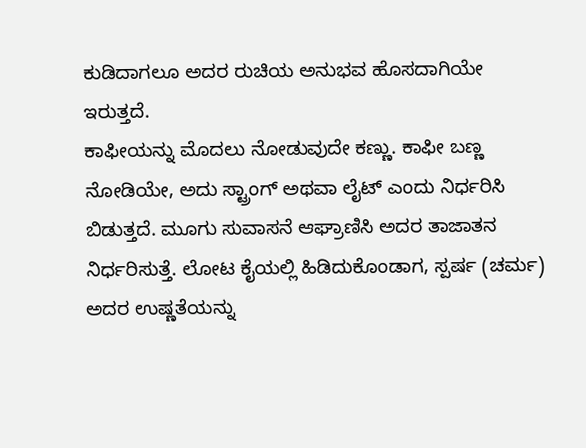ಕುಡಿದಾಗಲೂ ಅದರ ರುಚಿಯ ಅನುಭವ ಹೊಸದಾಗಿಯೇ ಇರುತ್ತದೆ.
ಕಾಫೀಯನ್ನು ಮೊದಲು ನೋಡುವುದೇ ಕಣ್ಣು. ಕಾಫೀ ಬಣ್ಣ ನೋಡಿಯೇ, ಅದು ಸ್ಟ್ರಾಂಗ್ ಅಥವಾ ಲೈಟ್ ಎಂದು ನಿರ್ಧರಿಸಿ ಬಿಡುತ್ತದೆ. ಮೂಗು ಸುವಾಸನೆ ಆಘ್ರಾಣಿಸಿ ಅದರ ತಾಜಾತನ ನಿರ್ಧರಿಸುತ್ತೆ. ಲೋಟ ಕೈಯಲ್ಲಿ ಹಿಡಿದುಕೊಂಡಾಗ, ಸ್ಪರ್ಷ (ಚರ್ಮ) ಅದರ ಉಷ್ಣತೆಯನ್ನು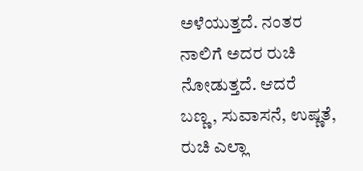ಅಳೆಯುತ್ತದೆ. ನಂತರ ನಾಲಿಗೆ ಅದರ ರುಚಿ ನೋಡುತ್ತದೆ. ಆದರೆ ಬಣ್ಣ, ಸುವಾಸನೆ, ಉಷ್ಣತೆ, ರುಚಿ ಎಲ್ಲಾ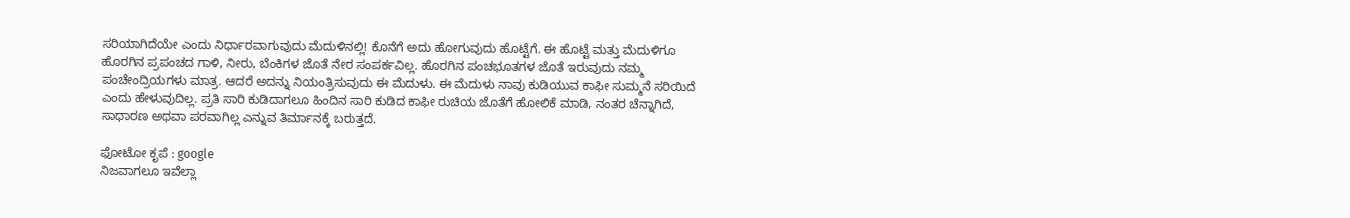ಸರಿಯಾಗಿದೆಯೇ ಎಂದು ನಿರ್ಧಾರವಾಗುವುದು ಮೆದುಳಿನಲ್ಲಿ! ಕೊನೆಗೆ ಅದು ಹೋಗುವುದು ಹೊಟ್ಟೆಗೆ. ಈ ಹೊಟ್ಟೆ ಮತ್ತು ಮೆದುಳಿಗೂ ಹೊರಗಿನ ಪ್ರಪಂಚದ ಗಾಳಿ, ನೀರು, ಬೆಂಕಿಗಳ ಜೊತೆ ನೇರ ಸಂಪರ್ಕವಿಲ್ಲ. ಹೊರಗಿನ ಪಂಚಭೂತಗಳ ಜೊತೆ ಇರುವುದು ನಮ್ಮ ಪಂಚೇಂದ್ರಿಯಗಳು ಮಾತ್ರ. ಆದರೆ ಅದನ್ನು ನಿಯಂತ್ರಿಸುವುದು ಈ ಮೆದುಳು. ಈ ಮೆದುಳು ನಾವು ಕುಡಿಯುವ ಕಾಫೀ ಸುಮ್ಮನೆ ಸರಿಯಿದೆ ಎಂದು ಹೇಳುವುದಿಲ್ಲ. ಪ್ರತಿ ಸಾರಿ ಕುಡಿದಾಗಲೂ ಹಿಂದಿನ ಸಾರಿ ಕುಡಿದ ಕಾಫೀ ರುಚಿಯ ಜೊತೆಗೆ ಹೋಲಿಕೆ ಮಾಡಿ, ನಂತರ ಚೆನ್ನಾಗಿದೆ, ಸಾಧಾರಣ ಅಥವಾ ಪರವಾಗಿಲ್ಲ ಎನ್ನುವ ತಿರ್ಮಾನಕ್ಕೆ ಬರುತ್ತದೆ.

ಫೋಟೋ ಕೃಪೆ : google
ನಿಜವಾಗಲೂ ಇವೆಲ್ಲಾ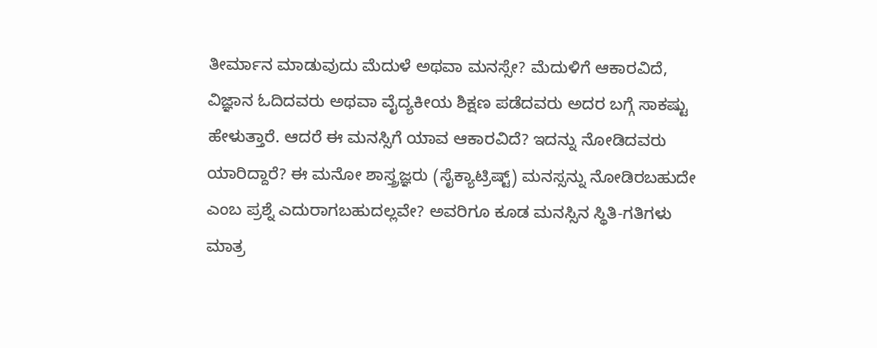ತೀರ್ಮಾನ ಮಾಡುವುದು ಮೆದುಳೆ ಅಥವಾ ಮನಸ್ಸೇ? ಮೆದುಳಿಗೆ ಆಕಾರವಿದೆ, ವಿಜ್ಞಾನ ಓದಿದವರು ಅಥವಾ ವೈದ್ಯಕೀಯ ಶಿಕ್ಷಣ ಪಡೆದವರು ಅದರ ಬಗ್ಗೆ ಸಾಕಷ್ಟು ಹೇಳುತ್ತಾರೆ. ಆದರೆ ಈ ಮನಸ್ಸಿಗೆ ಯಾವ ಆಕಾರವಿದೆ? ಇದನ್ನು ನೋಡಿದವರು ಯಾರಿದ್ದಾರೆ? ಈ ಮನೋ ಶಾಸ್ತ್ರಜ್ಞರು (ಸೈಕ್ಯಾಟ್ರಿಷ್ಟ್) ಮನಸ್ಸನ್ನು ನೋಡಿರಬಹುದೇ ಎಂಬ ಪ್ರಶ್ನೆ ಎದುರಾಗಬಹುದಲ್ಲವೇ? ಅವರಿಗೂ ಕೂಡ ಮನಸ್ಸಿನ ಸ್ಥಿತಿ-ಗತಿಗಳು ಮಾತ್ರ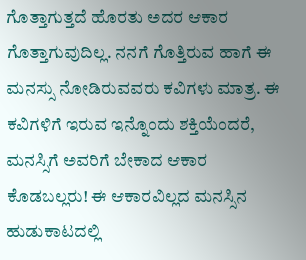ಗೊತ್ತಾಗುತ್ತದೆ ಹೊರತು ಅದರ ಆಕಾರ ಗೊತ್ತಾಗುವುದಿಲ್ಲ. ನನಗೆ ಗೊತ್ತಿರುವ ಹಾಗೆ ಈ ಮನಸ್ಸು ನೋಡಿರುವವರು ಕವಿಗಳು ಮಾತ್ರ. ಈ ಕವಿಗಳಿಗೆ ಇರುವ ಇನ್ನೊಂದು ಶಕ್ತಿಯೆಂದರೆ, ಮನಸ್ಸಿಗೆ ಅವರಿಗೆ ಬೇಕಾದ ಆಕಾರ ಕೊಡಬಲ್ಲರು! ಈ ಆಕಾರವಿಲ್ಲದ ಮನಸ್ಸಿನ ಹುಡುಕಾಟದಲ್ಲಿ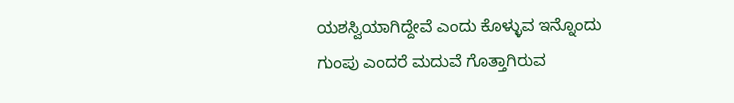ಯಶಸ್ವಿಯಾಗಿದ್ದೇವೆ ಎಂದು ಕೊಳ್ಳುವ ಇನ್ನೊಂದು ಗುಂಪು ಎಂದರೆ ಮದುವೆ ಗೊತ್ತಾಗಿರುವ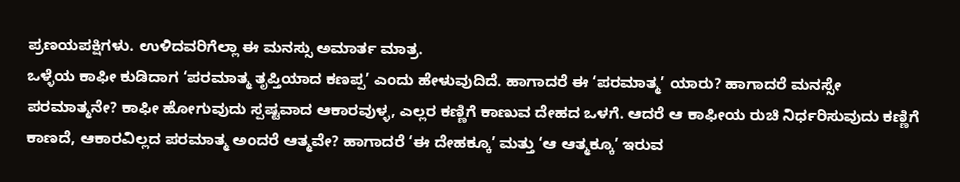ಪ್ರಣಯಪಕ್ಷಿಗಳು. ಉಳಿದವರಿಗೆಲ್ಲಾ ಈ ಮನಸ್ಸು ಅಮಾರ್ತ ಮಾತ್ರ.
ಒಳ್ಳೆಯ ಕಾಫೀ ಕುಡಿದಾಗ ‘ಪರಮಾತ್ಮ ತೃಪ್ತಿಯಾದ ಕಣಪ್ಪ’ ಎಂದು ಹೇಳುವುದಿದೆ. ಹಾಗಾದರೆ ಈ ‘ಪರಮಾತ್ಮ’ ಯಾರು? ಹಾಗಾದರೆ ಮನಸ್ಸೇ ಪರಮಾತ್ಮನೇ? ಕಾಫೀ ಹೋಗುವುದು ಸ್ಪಷ್ಟವಾದ ಆಕಾರವುಳ್ಳ, ಎಲ್ಲರ ಕಣ್ಣಿಗೆ ಕಾಣುವ ದೇಹದ ಒಳಗೆ. ಆದರೆ ಆ ಕಾಫೀಯ ರುಚಿ ನಿರ್ಧರಿಸುವುದು ಕಣ್ಣಿಗೆ ಕಾಣದೆ, ಆಕಾರವಿಲ್ಲದ ಪರಮಾತ್ಮ ಅಂದರೆ ಆತ್ಮವೇ? ಹಾಗಾದರೆ ‘ಈ ದೇಹಕ್ಕೂ’ ಮತ್ತು ‘ಆ ಆತ್ಮಕ್ಕೂ’ ಇರುವ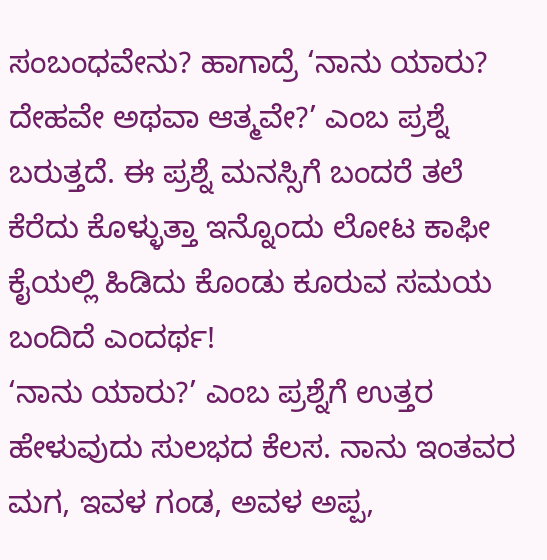ಸಂಬಂಧವೇನು? ಹಾಗಾದ್ರೆ ‘ನಾನು ಯಾರು? ದೇಹವೇ ಅಥವಾ ಆತ್ಮವೇ?’ ಎಂಬ ಪ್ರಶ್ನೆ ಬರುತ್ತದೆ. ಈ ಪ್ರಶ್ನೆ ಮನಸ್ಸಿಗೆ ಬಂದರೆ ತಲೆ ಕೆರೆದು ಕೊಳ್ಳುತ್ತಾ ಇನ್ನೊಂದು ಲೋಟ ಕಾಫೀ ಕೈಯಲ್ಲಿ ಹಿಡಿದು ಕೊಂಡು ಕೂರುವ ಸಮಯ ಬಂದಿದೆ ಎಂದರ್ಥ!
‘ನಾನು ಯಾರು?’ ಎಂಬ ಪ್ರಶ್ನೆಗೆ ಉತ್ತರ ಹೇಳುವುದು ಸುಲಭದ ಕೆಲಸ. ನಾನು ಇಂತವರ ಮಗ, ಇವಳ ಗಂಡ, ಅವಳ ಅಪ್ಪ,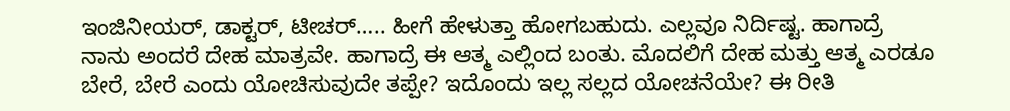ಇಂಜಿನೀಯರ್, ಡಾಕ್ಟರ್, ಟೀಚರ್….. ಹೀಗೆ ಹೇಳುತ್ತಾ ಹೋಗಬಹುದು. ಎಲ್ಲವೂ ನಿರ್ದಿಷ್ಟ. ಹಾಗಾದ್ರೆ ನಾನು ಅಂದರೆ ದೇಹ ಮಾತ್ರವೇ. ಹಾಗಾದ್ರೆ ಈ ಆತ್ಮ ಎಲ್ಲಿಂದ ಬಂತು. ಮೊದಲಿಗೆ ದೇಹ ಮತ್ತು ಆತ್ಮ ಎರಡೂ ಬೇರೆ, ಬೇರೆ ಎಂದು ಯೋಚಿಸುವುದೇ ತಪ್ಪೇ? ಇದೊಂದು ಇಲ್ಲ ಸಲ್ಲದ ಯೋಚನೆಯೇ? ಈ ರೀತಿ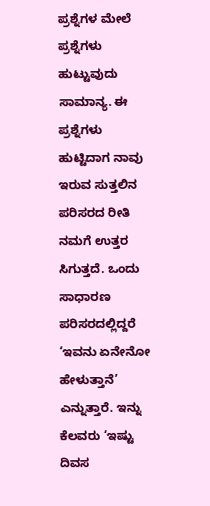ಪ್ರಶ್ನೆಗಳ ಮೇಲೆ ಪ್ರಶ್ನೆಗಳು ಹುಟ್ಟುವುದು ಸಾಮಾನ್ಯ. ಈ ಪ್ರಶ್ನೆಗಳು ಹುಟ್ಟಿದಾಗ ನಾವು ಇರುವ ಸುತ್ತಲಿನ ಪರಿಸರದ ರೀತಿ ನಮಗೆ ಉತ್ತರ ಸಿಗುತ್ತದೆ. ಒಂದು ಸಾಧಾರಣ ಪರಿಸರದಲ್ಲಿದ್ದರೆ ‘ಇವನು ಏನೇನೋ ಹೇಳುತ್ತಾನೆ’ ಎನ್ನುತ್ತಾರೆ. ಇನ್ನು ಕೆಲವರು ‘ಇಷ್ಟು ದಿವಸ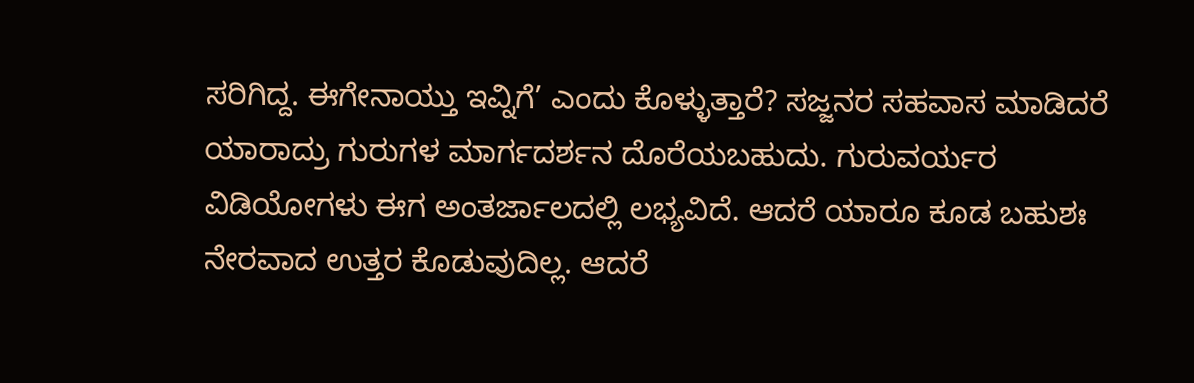ಸರಿಗಿದ್ದ. ಈಗೇನಾಯ್ತು ಇವ್ನಿಗೆ’ ಎಂದು ಕೊಳ್ಳುತ್ತಾರೆ? ಸಜ್ಜನರ ಸಹವಾಸ ಮಾಡಿದರೆ ಯಾರಾದ್ರು ಗುರುಗಳ ಮಾರ್ಗದರ್ಶನ ದೊರೆಯಬಹುದು. ಗುರುವರ್ಯರ ವಿಡಿಯೋಗಳು ಈಗ ಅಂತರ್ಜಾಲದಲ್ಲಿ ಲಭ್ಯವಿದೆ. ಆದರೆ ಯಾರೂ ಕೂಡ ಬಹುಶಃ ನೇರವಾದ ಉತ್ತರ ಕೊಡುವುದಿಲ್ಲ. ಆದರೆ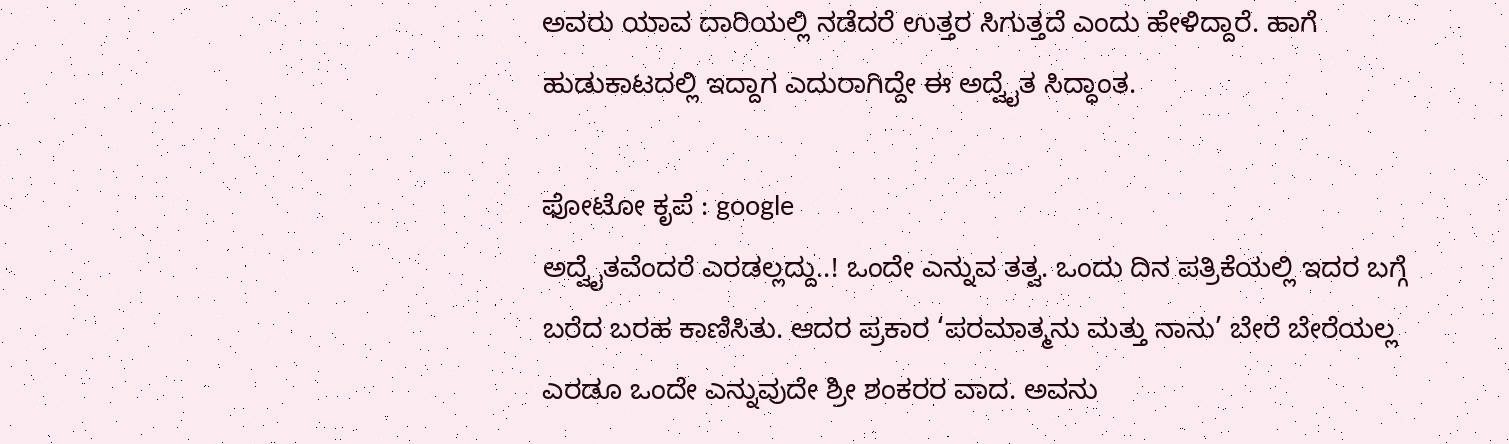ಅವರು ಯಾವ ದಾರಿಯಲ್ಲಿ ನಡೆದರೆ ಉತ್ತರ ಸಿಗುತ್ತದೆ ಎಂದು ಹೇಳಿದ್ದಾರೆ. ಹಾಗೆ ಹುಡುಕಾಟದಲ್ಲಿ ಇದ್ದಾಗ ಎದುರಾಗಿದ್ದೇ ಈ ಅದ್ವೈತ ಸಿದ್ಧಾಂತ.

ಫೋಟೋ ಕೃಪೆ : google
ಅದ್ವೈತವೆಂದರೆ ಎರಡಲ್ಲದ್ದು..! ಒಂದೇ ಎನ್ನುವ ತತ್ವ. ಒಂದು ದಿನ ಪತ್ರಿಕೆಯಲ್ಲಿ ಇದರ ಬಗ್ಗೆ ಬರೆದ ಬರಹ ಕಾಣಿಸಿತು. ಆದರ ಪ್ರಕಾರ ‘ಪರಮಾತ್ಮನು ಮತ್ತು ನಾನು’ ಬೇರೆ ಬೇರೆಯಲ್ಲ ಎರಡೂ ಒಂದೇ ಎನ್ನುವುದೇ ಶ್ರೀ ಶಂಕರರ ವಾದ. ಅವನು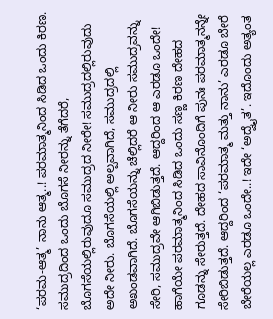‘ಪರಮ-ಆತ್ಮ’ ನಾನು ಆತ್ಮ..! ಪರಮಾತ್ಮನಿಂದ ಸಿಡಿದ ಒಂದು ಕಿರಣ. ಸಮುದ್ರದಿಂದ ಒಂದು ಬೊಗಸೆ ನೀರನ್ನು ತೆಗೆದರೆ, ಬೊಗಸೆಯಲ್ಲಿರುವುದೂ ಸಮುದ್ರದ ನೀರೇ! ಸಮುದ್ರದಲ್ಲಿರುವುದು ಅದೇ ನೀರು. ಬೊಗಸೆಯಲ್ಲಿ ಅಲ್ಪವಾಗಿದೆ, ಸಮುದ್ರದಲ್ಲಿ ಅಖಂಡವಾಗಿದೆ. ಬೊಗಸೆಯನ್ನು ಚೆಲ್ಲಿದರೆ ಆ ನೀರು ಸಮುದ್ರವನ್ನು ಸೇರಿ, ಸಮುದ್ರವೇ ಆಗಿಬಿಡುತ್ತದೆ. ಆದ್ದರಿಂದ ಆ ಎರಡೂ ಒಂದೇ! ಹಾಗೆಯೇ ಪರಮಾತ್ಮನಿಂದ ಸಿಡಿದ ಒಂದು ಸಣ್ಣ ಕಿರಣ ದೇಹದ ಗೂಡನ್ನು ಸೇರುತ್ತದೆ. ದೇಹದ ಸಾವಿನೊಂದಿಗೆ ಪುನಃ ಪರಮಾತ್ಮನನ್ನೇ ಸೇರಿಬಿಡುತ್ತದೆ. ಆದ್ದರಿಂದ ‘ಪರಮಾತ್ಮ ಮತ್ತು ನಾನು’ ಎರಡೂ ಬೇರೆ ಬೇರೆಯಲ್ಲ ಎರಡೂ ಒಂದೇ..! ಇದೇ ‘ಅದ್ವೈತ’. ಇದೊಂದು ಅತ್ಯಂತ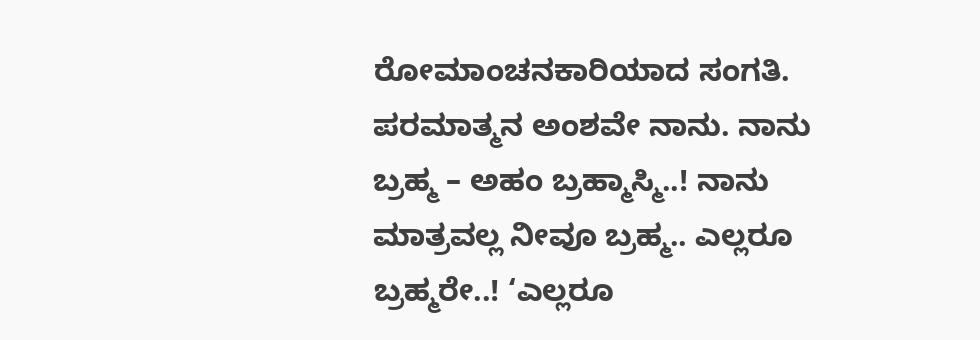ರೋಮಾಂಚನಕಾರಿಯಾದ ಸಂಗತಿ. ಪರಮಾತ್ಮನ ಅಂಶವೇ ನಾನು. ನಾನು ಬ್ರಹ್ಮ – ಅಹಂ ಬ್ರಹ್ಮಾಸ್ಮಿ..! ನಾನು ಮಾತ್ರವಲ್ಲ ನೀವೂ ಬ್ರಹ್ಮ.. ಎಲ್ಲರೂ ಬ್ರಹ್ಮರೇ..! ‘ಎಲ್ಲರೂ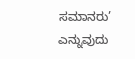ಸಮಾನರು’ ಎನ್ನುವುದು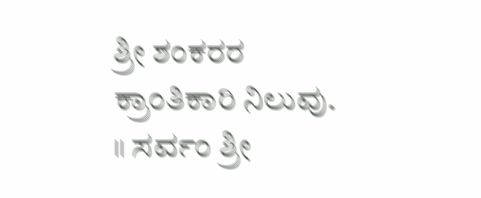ಶ್ರೀ ಶಂಕರರ ಕ್ರಾಂತಿಕಾರಿ ನಿಲುವು.
॥ ಸರ್ವಂ ಶ್ರೀ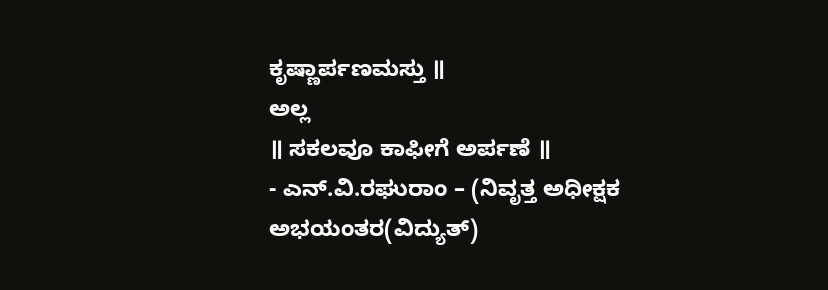ಕೃಷ್ಣಾರ್ಪಣಮಸ್ತು ॥
ಅಲ್ಲ
॥ ಸಕಲವೂ ಕಾಫೀಗೆ ಅರ್ಪಣೆ ॥
- ಎನ್.ವಿ.ರಘುರಾಂ – (ನಿವೃತ್ತ ಅಧೀಕ್ಷಕ ಅಭಯಂತರ(ವಿದ್ಯುತ್)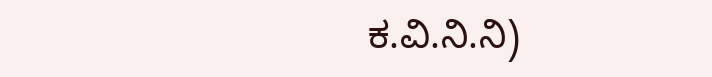ಕ.ವಿ.ನಿ.ನಿ)